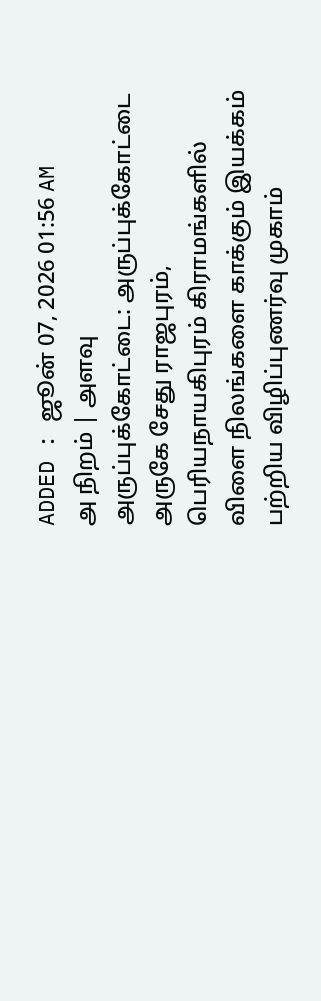ADDED : ஜூன் 07, 2026 01:56 AM
அ நிறம் | அளவு
அருப்புக்கோட்டை: அருப்புக்கோட்டை அருகே சேது ராஜபுரம், பெரியநாயகிபுரம் கிராமங்களில் விளை நிலங்களை காக்கும் இயக்கம் பற்றிய விழிப்புணர்வு முகாம்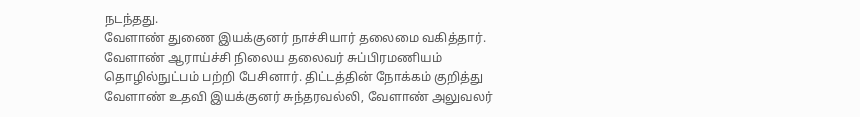நடந்தது.
வேளாண் துணை இயக்குனர் நாச்சியார் தலைமை வகித்தார். வேளாண் ஆராய்ச்சி நிலைய தலைவர் சுப்பிரமணியம் தொழில்நுட்பம் பற்றி பேசினார். திட்டத்தின் நோக்கம் குறித்து வேளாண் உதவி இயக்குனர் சுந்தரவல்லி, வேளாண் அலுவலர்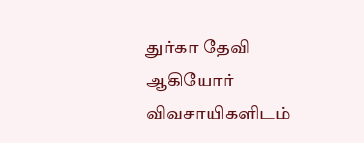துர்கா தேவி ஆகியோர் விவசாயிகளிடம்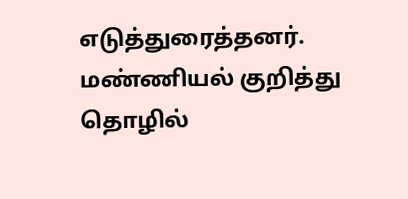எடுத்துரைத்தனர். மண்ணியல் குறித்து தொழில்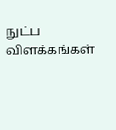நுட்ப விளக்கங்கள்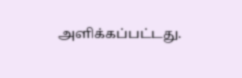அளிக்கப்பட்டது.